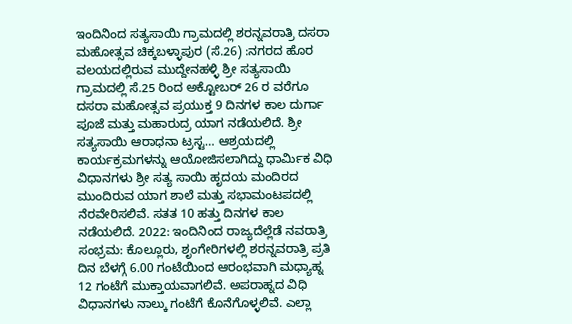ಇಂದಿನಿಂದ ಸತ್ಯಸಾಯಿ ಗ್ರಾಮದಲ್ಲಿ ಶರನ್ನವರಾತ್ರಿ ದಸರಾ ಮಹೋತ್ಸವ ಚಿಕ್ಕಬಳ್ಳಾಪುರ (ಸೆ.26) :ನಗರದ ಹೊರ ವಲಯದಲ್ಲಿರುವ ಮುದ್ದೇನಹಳ್ಳಿ ಶ್ರೀ ಸತ್ಯಸಾಯಿ ಗ್ರಾಮದಲ್ಲಿ ಸೆ.25 ರಿಂದ ಅಕ್ಟೋಬರ್‌ 26 ರ ವರೆಗೂ ದಸರಾ ಮಹೋತ್ಸವ ಪ್ರಯುಕ್ತ 9 ದಿನಗಳ ಕಾಲ ದುರ್ಗಾ ಪೂಜೆ ಮತ್ತು ಮಹಾರುದ್ರ ಯಾಗ ನಡೆಯಲಿದೆ. ಶ್ರೀ ಸತ್ಯಸಾಯಿ ಆರಾಧನಾ ಟ್ರಸ್ಟ… ಆಶ್ರಯದಲ್ಲಿ ಕಾರ್ಯಕ್ರಮಗಳನ್ನು ಆಯೋಜಿಸಲಾಗಿದ್ದು ಧಾರ್ಮಿಕ ವಿಧಿ ವಿಧಾನಗಳು ಶ್ರೀ ಸತ್ಯ ಸಾಯಿ ಹೃದಯ ಮಂದಿರದ ಮುಂದಿರುವ ಯಾಗ ಶಾಲೆ ಮತ್ತು ಸಭಾಮಂಟಪದಲ್ಲಿ ನೆರವೇರಿಸಲಿವೆ. ಸತತ 10 ಹತ್ತು ದಿನಗಳ ಕಾಲ ನಡೆಯಲಿದೆ. 2022: ಇಂದಿನಿಂದ ರಾಜ್ಯದೆಲ್ಲೆಡೆ ನವರಾತ್ರಿ ಸಂಭ್ರಮ: ಕೊಲ್ಲೂರು, ಶೃಂಗೇರಿಗಳಲ್ಲಿ ಶರನ್ನವರಾತ್ರಿ ಪ್ರತಿ ದಿನ ಬೆಳಗ್ಗೆ 6.00 ಗಂಟೆಯಿಂದ ಆರಂಭವಾಗಿ ಮಧ್ಯಾಹ್ನ 12 ಗಂಟೆಗೆ ಮುಕ್ತಾಯವಾಗಲಿವೆ. ಅಪರಾಹ್ನದ ವಿಧಿ ವಿಧಾನಗಳು ನಾಲ್ಕು ಗಂಟೆಗೆ ಕೊನೆಗೊಳ್ಳಲಿವೆ. ಎಲ್ಲಾ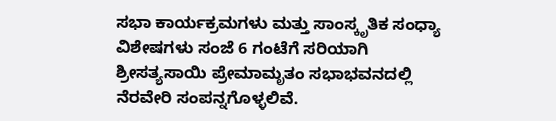ಸಭಾ ಕಾರ್ಯಕ್ರಮಗಳು ಮತ್ತು ಸಾಂಸ್ಕೃತಿಕ ಸಂಧ್ಯಾ ವಿಶೇಷಗಳು ಸಂಜೆ 6 ಗಂಟೆಗೆ ಸರಿಯಾಗಿ ಶ್ರೀಸತ್ಯಸಾಯಿ ಪ್ರೇಮಾಮೃತಂ ಸಭಾಭವನದಲ್ಲಿ ನೆರವೇರಿ ಸಂಪನ್ನಗೊಳ್ಳಲಿವೆ.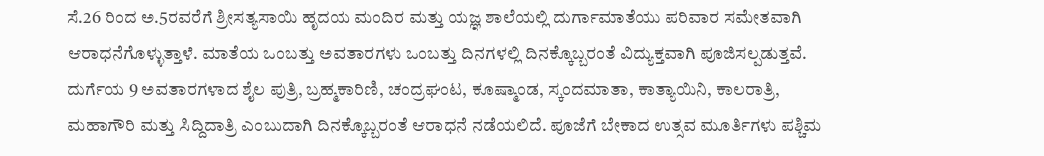ಸೆ.26 ರಿಂದ ಅ.5ರವರೆಗೆ ಶ್ರೀಸತ್ಯಸಾಯಿ ಹೃದಯ ಮಂದಿರ ಮತ್ತು ಯಜ್ಞ ಶಾಲೆಯಲ್ಲಿ ದುರ್ಗಾಮಾತೆಯು ಪರಿವಾರ ಸಮೇತವಾಗಿ ಆರಾಧನೆಗೊಳ್ಳುತ್ತಾಳೆ. ಮಾತೆಯ ಒಂಬತ್ತು ಅವತಾರಗಳು ಒಂಬತ್ತು ದಿನಗಳಲ್ಲಿ ದಿನಕ್ಕೊಬ್ಬರಂತೆ ವಿದ್ಯುಕ್ತವಾಗಿ ಪೂಜಿಸಲ್ಪಡುತ್ತವೆ. ದುರ್ಗೆಯ 9 ಅವತಾರಗಳಾದ ಶೈಲ ಪುತ್ರಿ, ಬ್ರಹ್ಮಕಾರಿಣಿ, ಚಂದ್ರಘಂಟ, ಕೂಷ್ಮಾಂಡ, ಸ್ಕಂದಮಾತಾ, ಕಾತ್ಯಾಯಿನಿ, ಕಾಲರಾತ್ರಿ, ಮಹಾಗೌರಿ ಮತ್ತು ಸಿದ್ದಿದಾತ್ರಿ ಎಂಬುದಾಗಿ ದಿನಕ್ಕೊಬ್ಬರಂತೆ ಆರಾಧನೆ ನಡೆಯಲಿದೆ. ಪೂಜೆಗೆ ಬೇಕಾದ ಉತ್ಸವ ಮೂರ್ತಿಗಳು ಪಶ್ಚಿಮ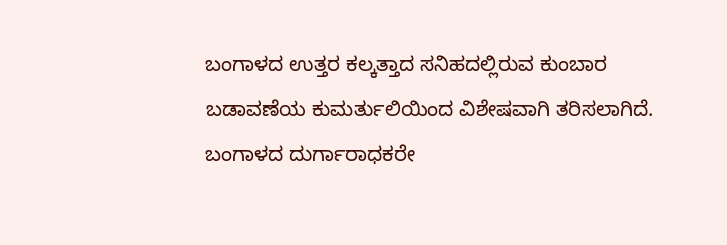ಬಂಗಾಳದ ಉತ್ತರ ಕಲ್ಕತ್ತಾದ ಸನಿಹದಲ್ಲಿರುವ ಕುಂಬಾರ ಬಡಾವಣೆಯ ಕುಮರ್ತುಲಿಯಿಂದ ವಿಶೇಷವಾಗಿ ತರಿಸಲಾಗಿದೆ. ಬಂಗಾಳದ ದುರ್ಗಾರಾಧಕರೇ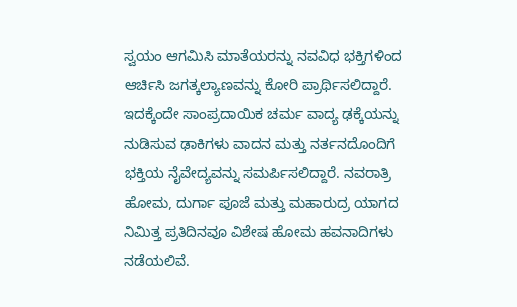ಸ್ವಯಂ ಆಗಮಿಸಿ ಮಾತೆಯರನ್ನು ನವವಿಧ ಭಕ್ತಿಗಳಿಂದ ಆರ್ಚಿಸಿ ಜಗತ್ಕಲ್ಯಾಣವನ್ನು ಕೋರಿ ಪ್ರಾರ್ಥಿಸಲಿದ್ದಾರೆ. ಇದಕ್ಕೆಂದೇ ಸಾಂಪ್ರದಾಯಿಕ ಚರ್ಮ ವಾದ್ಯ ಢಕ್ಕೆಯನ್ನು ನುಡಿಸುವ ಢಾಕಿಗಳು ವಾದನ ಮತ್ತು ನರ್ತನದೊಂದಿಗೆ ಭಕ್ತಿಯ ನೈವೇದ್ಯವನ್ನು ಸಮರ್ಪಿಸಲಿದ್ದಾರೆ. ನವರಾತ್ರಿ ಹೋಮ, ದುರ್ಗಾ ಪೂಜೆ ಮತ್ತು ಮಹಾರುದ್ರ ಯಾಗದ ನಿಮಿತ್ತ ಪ್ರತಿದಿನವೂ ವಿಶೇಷ ಹೋಮ ಹವನಾದಿಗಳು ನಡೆಯಲಿವೆ.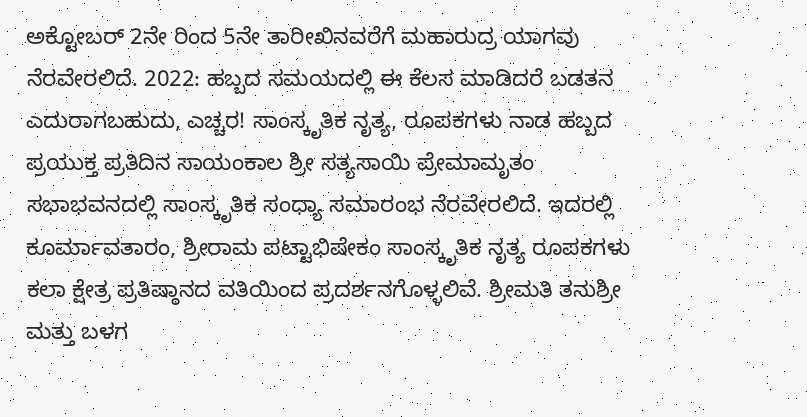ಅಕ್ಟೋಬರ್‌ 2ನೇ ರಿಂದ 5ನೇ ತಾರೀಖಿನವರೆಗೆ ಮಹಾರುದ್ರ ಯಾಗವು ನೆರವೇರಲಿದೆ. 2022: ಹಬ್ಬದ ಸಮಯದಲ್ಲಿ ಈ ಕೆಲಸ ಮಾಡಿದರೆ ಬಡತನ ಎದುರಾಗಬಹುದು, ಎಚ್ಚರ! ಸಾಂಸ್ಕೃತಿಕ ನೃತ್ಯ, ರೂಪಕಗಳು ನಾಡ ಹಬ್ಬದ ಪ್ರಯುಕ್ತ ಪ್ರತಿದಿನ ಸಾಯಂಕಾಲ ಶ್ರೀ ಸತ್ಯಸಾಯಿ ಪ್ರೇಮಾಮೃತಂ ಸಭಾಭವನದಲ್ಲಿ ಸಾಂಸ್ಕೃತಿಕ ಸಂಧ್ಯಾ ಸಮಾರಂಭ ನೆರವೇರಲಿದೆ. ಇದರಲ್ಲಿ ಕೂರ್ಮಾವತಾರಂ, ಶ್ರೀರಾಮ ಪಟ್ಟಾಭಿಷೇಕಂ ಸಾಂಸ್ಕೃತಿಕ ನೃತ್ಯ ರೂಪಕಗಳು ಕಲಾ ಕ್ಷೇತ್ರ ಪ್ರತಿಷ್ಠಾನದ ವತಿಯಿಂದ ಪ್ರದರ್ಶನಗೊಳ್ಳಲಿವೆ. ಶ್ರೀಮತಿ ತನುಶ್ರೀ ಮತ್ತು ಬಳಗ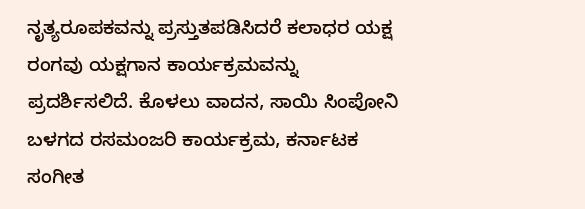ನೃತ್ಯರೂಪಕವನ್ನು ಪ್ರಸ್ತುತಪಡಿಸಿದರೆ ಕಲಾಧರ ಯಕ್ಷ ರಂಗವು ಯಕ್ಷಗಾನ ಕಾರ್ಯಕ್ರಮವನ್ನು ಪ್ರದರ್ಶಿಸಲಿದೆ. ಕೊಳಲು ವಾದನ, ಸಾಯಿ ಸಿಂಪೋನಿ ಬಳಗದ ರಸಮಂಜರಿ ಕಾರ್ಯಕ್ರಮ, ಕರ್ನಾಟಕ ಸಂಗೀತ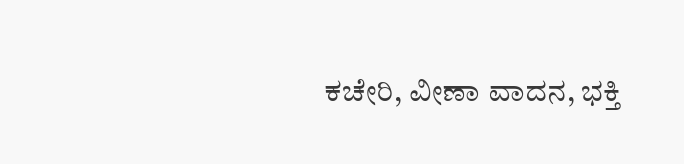ಕಚೇರಿ, ವೀಣಾ ವಾದನ, ಭಕ್ತಿ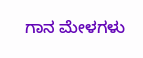ಗಾನ ಮೇಳಗಳು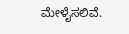ಮೇಳೈಸಲಿವೆ.